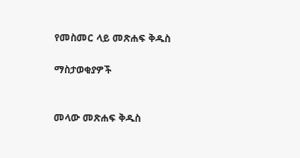የመስመር ላይ መጽሐፍ ቅዱስ

ማስታወቂያዎች


መላው መጽሐፍ ቅዱስ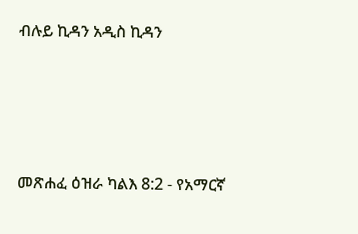ብሉይ ኪዳን አዲስ ኪዳን




መጽሐፈ ዕዝራ ካልእ 8:2 - የአማርኛ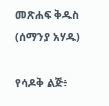መጽሐፍ ቅዱስ (ሰማንያ አሃዱ)

የሳዶቅ ልጅ፥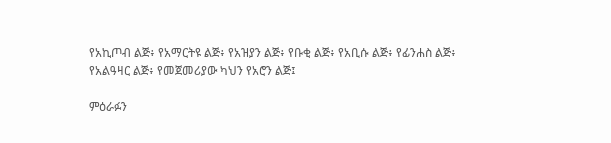የአኪጦብ ልጅ፥ የአማርትዩ ልጅ፥ የአዝያን ልጅ፥ የቡቂ ልጅ፥ የአቢሱ ልጅ፥ የፊንሐስ ልጅ፥ የአልዓዛር ልጅ፥ የመጀመሪያው ካህን የአሮን ልጅ፤

ምዕራፉን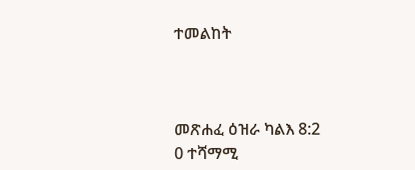ተመልከት



መጽሐፈ ዕዝራ ካልእ 8:2
0 ተሻማሚ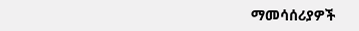ማመሳሰሪያዎች